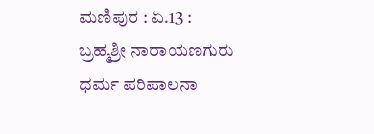ಮಣಿಪುರ : ಏ.13 : ಬ್ರಹ್ಮಶ್ರೀ ನಾರಾಯಣಗುರು ಧರ್ಮ ಪರಿಪಾಲನಾ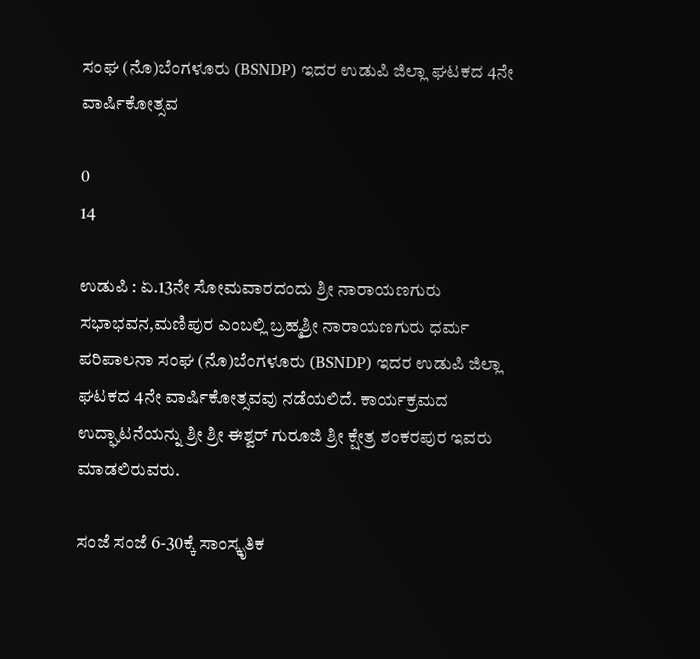ಸಂಘ (ನೊ)ಬೆಂಗಳೂರು (BSNDP) ಇದರ ಉಡುಪಿ ಜಿಲ್ಲಾ ಘಟಕದ 4ನೇ ವಾರ್ಷಿಕೋತ್ಸವ

0
14

ಉಡುಪಿ : ಏ.13ನೇ ಸೋಮವಾರದಂದು ಶ್ರೀ ನಾರಾಯಣಗುರು ಸಭಾಭವನ,ಮಣಿಪುರ ಎಂಬಲ್ಲಿ ಬ್ರಹ್ಮಶ್ರೀ ನಾರಾಯಣಗುರು ಧರ್ಮ ಪರಿಪಾಲನಾ ಸಂಘ (ನೊ)ಬೆಂಗಳೂರು (BSNDP) ಇದರ ಉಡುಪಿ ಜಿಲ್ಲಾ ಘಟಕದ 4ನೇ ವಾರ್ಷಿಕೋತ್ಸವವು ನಡೆಯಲಿದೆ. ಕಾರ್ಯಕ್ರಮದ ಉದ್ಘಾಟನೆಯನ್ನು ಶ್ರೀ ಶ್ರೀ ಈಶ್ವರ್‌ ಗುರೂಜಿ ಶ್ರೀ ಕ್ಷೇತ್ರ ಶಂಕರಪುರ ಇವರು ಮಾಡಲಿರುವರು.

ಸಂಜೆ ಸಂಜೆ 6-30ಕ್ಕೆ ಸಾಂಸ್ಕೃತಿಕ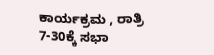ಕಾರ್ಯಕ್ರಮ , ರಾತ್ರಿ 7-30ಕ್ಕೆ ಸಭಾ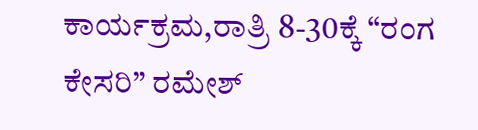ಕಾರ್ಯಕ್ರಮ,ರಾತ್ರಿ 8-30ಕ್ಕೆ “ರಂಗ ಕೇಸರಿ” ರಮೇಶ್‌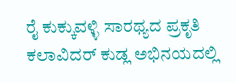ರೈ ಕುಕ್ಕುವಳ್ಳಿ ಸಾರಥ್ಯದ ಪ್ರಕೃತಿ ಕಲಾವಿದರ್ ಕುಡ್ಲ ಅಭಿನಯದಲ್ಲಿ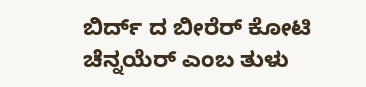ಬಿರ್ದ್‌ ದ ಬೀರೆರ್‌ ಕೋಟಿ ಚೆನ್ನಯೆರ್‌ ಎಂಬ ತುಳು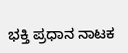ಭಕ್ತಿ ಪ್ರಧಾನ ನಾಟಕ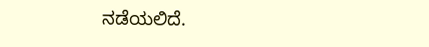ನಡೆಯಲಿದೆ.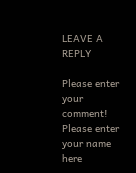LEAVE A REPLY

Please enter your comment!
Please enter your name here